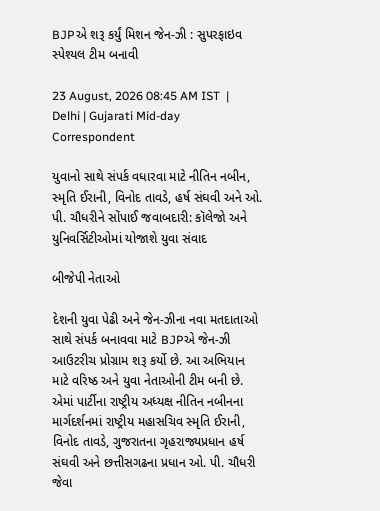BJPએ શરૂ કર્યું મિશન જેન-ઝી : સુપરફાઇવ સ્પેશ્યલ ટીમ બનાવી

23 August, 2026 08:45 AM IST  |  Delhi | Gujarati Mid-day Correspondent

યુવાનો સાથે સંપર્ક વધારવા માટે નીતિન નબીન, સ્મૃતિ ઈરાની, વિનોદ તાવડે, હર્ષ સંઘવી અને ઓ. પી. ચૌધરીને સોંપાઈ જવાબદારી: કૉલેજો અને યુનિવર્સિટીઓમાં યોજાશે યુવા સંવાદ

બીજેપી નેતાઓ

દેશની યુવા પેઢી અને જેન-ઝીના નવા મતદાતાઓ સાથે સંપર્ક બનાવવા માટે BJPએ જેન-ઝી આઉટરીચ પ્રોગ્રામ શરૂ કર્યો છે. આ અભિયાન માટે વરિષ્ઠ અને યુવા નેતાઓની ટીમ બની છે. એમાં પાર્ટીના રાષ્ટ્રીય અધ્યક્ષ નીતિન નબીનના માર્ગદર્શનમાં રાષ્ટ્રીય મહાસચિવ સ્મૃતિ ઈરાની, વિનોદ તાવડે, ગુજરાતના ગૃહરાજ્યપ્રધાન હર્ષ સંઘવી અને છત્તીસગઢના પ્રધાન ઓ. પી. ચૌધરી જેવા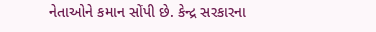નેતાઓને કમાન સોંપી છે. કેન્દ્ર સરકારના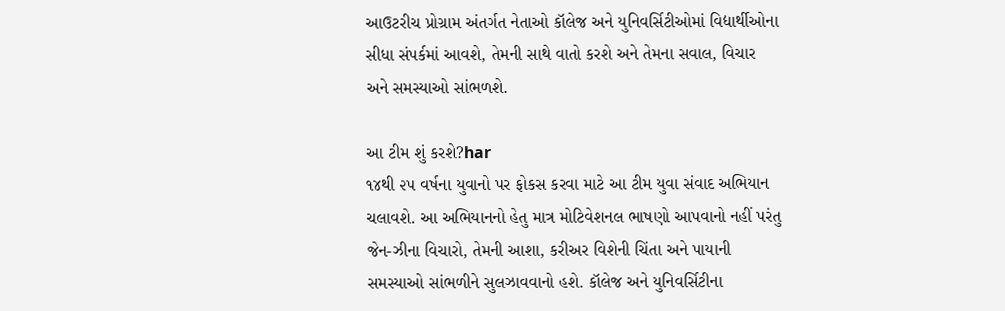આઉટરીચ પ્રોગ્રામ અંતર્ગત નેતાઓ કૉલેજ અને યુનિવર્સિટીઓમાં વિદ્યાર્થીઓના સીધા સંપર્કમાં આવશે, તેમની સાથે વાતો કરશે અને તેમના સવાલ, વિચાર અને સમસ્યાઓ સાંભળશે.

આ ટીમ શું કરશે?har
૧૪થી ૨૫ વર્ષના યુવાનો પર ફોકસ કરવા માટે આ ટીમ યુવા સંવાદ અભિયાન ચલાવશે. આ અભિયાનનો હેતુ માત્ર મોટિવેશનલ ભાષણો આપવાનો નહીં પરંતુ જેન-ઝીના વિચારો, તેમની આશા, કરીઅર વિશેની ચિંતા અને પાયાની સમસ્યાઓ સાંભળીને સુલઝાવવાનો હશે. કૉલેજ અને યુનિવર્સિટીના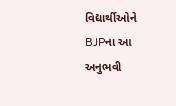વિદ્યાર્થીઓને BJPના આ અનુભવી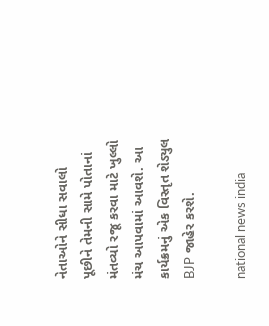નેતાઓને સીધા સવાલો પૂછીને તેમની સામે પોતાનાં મંતવ્યો રજૂ કરવા માટે ખુલ્લો મંચ આપવામાં આવશે. આ કાર્યક્રમનું એક વિસ્તૃત શેડ્યુલ BJP જાહેર કરશે.

national news india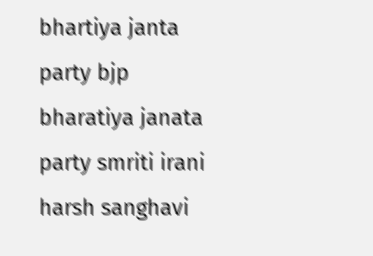bhartiya janta party bjp bharatiya janata party smriti irani harsh sanghavi